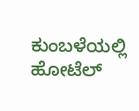ಕುಂಬಳೆಯಲ್ಲಿ ಹೋಟೆಲ್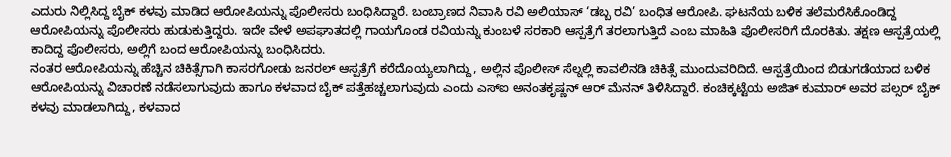ಎದುರು ನಿಲ್ಲಿಸಿದ್ದ ಬೈಕ್ ಕಳವು ಮಾಡಿದ ಆರೋಪಿಯನ್ನು ಪೊಲೀಸರು ಬಂಧಿಸಿದ್ದಾರೆ. ಬಂಬ್ರಾಣದ ನಿವಾಸಿ ರವಿ ಅಲಿಯಾಸ್ ‘ಡಬ್ಬ ರವಿ’ ಬಂಧಿತ ಆರೋಪಿ. ಘಟನೆಯ ಬಳಿಕ ತಲೆಮರೆಸಿಕೊಂಡಿದ್ದ ಆರೋಪಿಯನ್ನು ಪೊಲೀಸರು ಹುಡುಕುತ್ತಿದ್ದರು. ಇದೇ ವೇಳೆ ಅಪಘಾತದಲ್ಲಿ ಗಾಯಗೊಂಡ ರವಿಯನ್ನು ಕುಂಬಳೆ ಸರಕಾರಿ ಆಸ್ಪತ್ರೆಗೆ ತರಲಾಗುತ್ತಿದೆ ಎಂಬ ಮಾಹಿತಿ ಪೊಲೀಸರಿಗೆ ದೊರಕಿತು. ತಕ್ಷಣ ಆಸ್ಪತ್ರೆಯಲ್ಲಿ ಕಾದಿದ್ದ ಪೊಲೀಸರು, ಅಲ್ಲಿಗೆ ಬಂದ ಆರೋಪಿಯನ್ನು ಬಂಧಿಸಿದರು.
ನಂತರ ಆರೋಪಿಯನ್ನು ಹೆಚ್ಚಿನ ಚಿಕಿತ್ಸೆಗಾಗಿ ಕಾಸರಗೋಡು ಜನರಲ್ ಆಸ್ಪತ್ರೆಗೆ ಕರೆದೊಯ್ಯಲಾಗಿದ್ದು, ಅಲ್ಲಿನ ಪೊಲೀಸ್ ಸೆಲ್ನಲ್ಲಿ ಕಾವಲಿನಡಿ ಚಿಕಿತ್ಸೆ ಮುಂದುವರಿದಿದೆ. ಆಸ್ಪತ್ರೆಯಿಂದ ಬಿಡುಗಡೆಯಾದ ಬಳಿಕ ಆರೋಪಿಯನ್ನು ವಿಚಾರಣೆ ನಡೆಸಲಾಗುವುದು ಹಾಗೂ ಕಳವಾದ ಬೈಕ್ ಪತ್ತೆಹಚ್ಚಲಾಗುವುದು ಎಂದು ಎಸ್ಐ ಅನಂತಕೃಷ್ಣನ್ ಆರ್ ಮೆನನ್ ತಿಳಿಸಿದ್ದಾರೆ. ಕಂಚಿಕ್ಕಟ್ಟೆಯ ಅಜಿತ್ ಕುಮಾರ್ ಅವರ ಪಲ್ಸರ್ ಬೈಕ್ ಕಳವು ಮಾಡಲಾಗಿದ್ದು, ಕಳವಾದ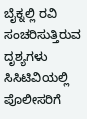ಬೈಕ್ನಲ್ಲಿ ರವಿ ಸಂಚರಿಸುತ್ತಿರುವ ದೃಶ್ಯಗಳು ಸಿಸಿಟಿವಿಯಲ್ಲಿ ಪೊಲೀಸರಿಗೆ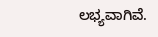ಲಭ್ಯವಾಗಿವೆ.